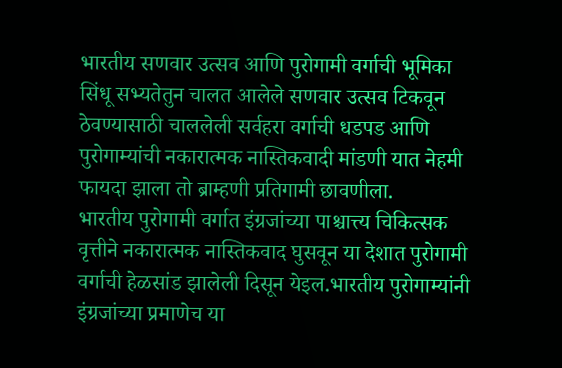भारतीय सणवार उत्सव आणि पुरोगामी वर्गाची भूमिका
सिंधू सभ्यतेतुन चालत आलेले सणवार उत्सव टिकवून ठेवण्यासाठी चाललेली सर्वहरा वर्गाची धडपड आणि पुरोगाम्यांची नकारात्मक नास्तिकवादी मांडणी यात नेहमी फायदा झाला तो ब्राम्हणी प्रतिगामी छावणीला.
भारतीय पुरोगामी वर्गात इंग्रजांच्या पाश्चात्त्य चिकित्सक वृत्तीने नकारात्मक नास्तिकवाद घुसवून या देशात पुरोगामी वर्गाची हेळसांड झालेली दिसून येइल.भारतीय पुरोगाम्यांनी इंग्रजांच्या प्रमाणेच या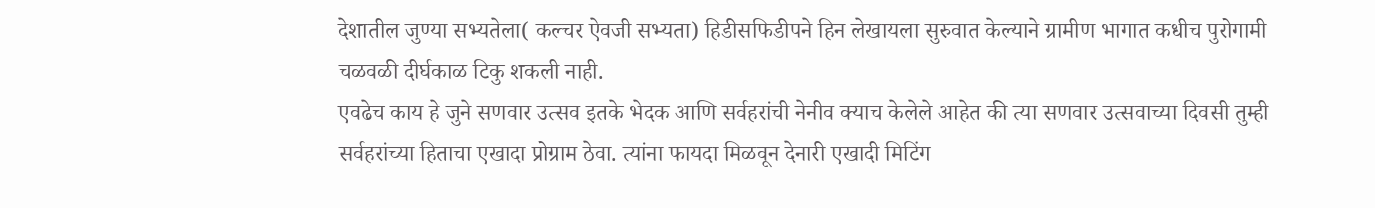देशातील जुण्या सभ्यतेला( कल्चर ऐवजी सभ्यता) हिडीसफिडीपने हिन लेखायला सुरुवात केल्याने ग्रामीण भागात कधीच पुरोगामी चळवळी दीर्घकाळ टिकु शकली नाही.
एवढेच काय हे जुने सणवार उत्सव इतके भेदक आणि सर्वहरांची नेनीव क्याच केलेले आहेत की त्या सणवार उत्सवाच्या दिवसी तुम्ही सर्वहरांच्या हिताचा एखादा प्रोग्राम ठेवा. त्यांना फायदा मिळवून देनारी एखादी मिटिंग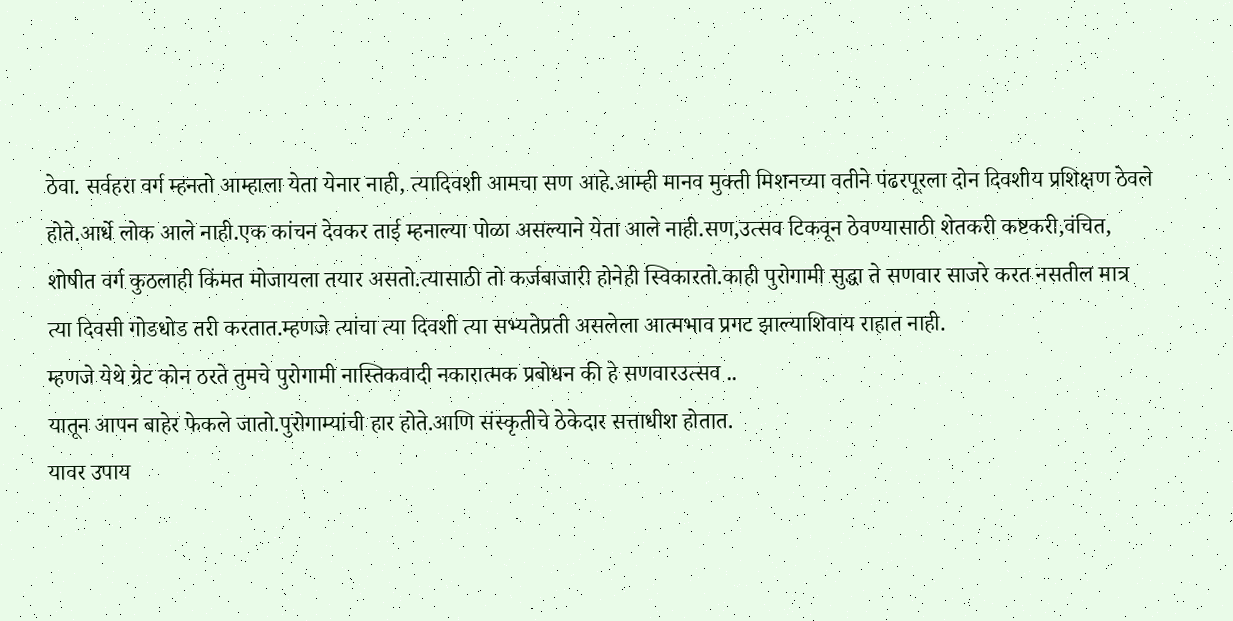ठेवा. सर्वहरा वर्ग म्हनतो आम्हाला येता येनार नाही, त्यादिवशी आमचा सण आहे.आम्ही मानव मुक्ती मिशनच्या वतीने पंढरपूरला दोन दिवशीय प्रशिक्षण ठेवले होते.आर्धे लोक आले नाही.एक कांचन देवकर ताई म्हनाल्या पोळा असल्याने येता आले नाही.सण,उत्सव टिकवून ठेवण्यासाठी शेतकरी कष्टकरी,वंचित, शोषीत वर्ग कुठलाही किंमत मोजायला तयार असतो.त्यासाठी तो कर्जबाजारी होनेही स्विकारतो.काही पुरोगामी सुद्धा ते सणवार साजरे करत नसतील मात्र त्या दिवसी गोडधोड तरी करतात.म्हणजे त्यांचा त्या दिवशी त्या सभ्यतेप्रती असलेला आत्मभाव प्रगट झाल्याशिवाय राहात नाही.
म्हणजे येथे ग्रेट कोन ठरते तुमचे पुरोगामी नास्तिकवादी नकारात्मक प्रबोधन की हे सणवारउत्सव ..
यातून आपन बाहेर फेकले जातो.पुरोगाम्यांची हार होते.आणि संस्कृतीचे ठेकेदार सत्ताधीश होतात.
यावर उपाय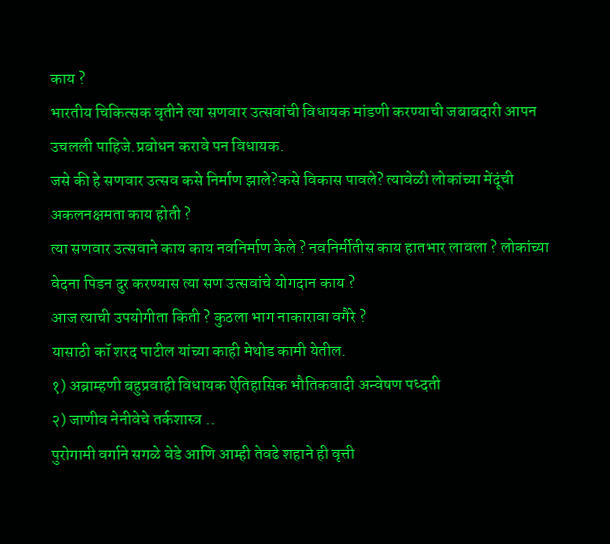काय ?
भारतीय चिकित्सक वृतीने त्या सणवार उत्सवांची विधायक मांडणी करण्याची जबाबदारी आपन उचलली पाहिजे.प्रबोधन करावे पन विधायक.
जसे की हे सणवार उत्सव कसे निर्माण झाले?कसे विकास पावले? त्यावेळी लोकांच्या मेंदूंची अकलनक्षमता काय होती ?
त्या सणवार उत्सवाने काय काय नवनिर्माण केले ? नवनिर्मीतीस काय हातभार लावला ? लोकांच्या वेदना पिडन दुर करण्यास त्या सण उत्सवांचे योगदान काय ?
आज त्याची उपयोगीता किती ? कुठला भाग नाकारावा वगैरे ?
यासाठी कॉ शरद पाटील यांच्या काही मेथोड कामी येतील.
१) अब्राम्हणी बहुप्रवाही विधायक ऐतिहासिक भौतिकवादी अन्वेषण पध्दती
२) जाणीव नेनीवेचे तर्कशास्त्र ..
पुरोगामी वर्गाने सगळे वेडे आणि आम्ही तेवढे शहाने ही वृत्ती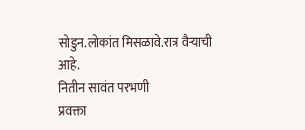सोडुन.लोकांत मिसळावे.रात्र वैऱ्याची आहे.
नितीन सावंत परभणी
प्रवक्ता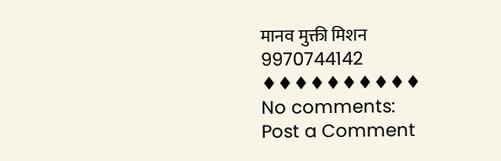मानव मुक्ती मिशन
9970744142
♦♦♦♦♦♦♦♦♦♦
No comments:
Post a Comment